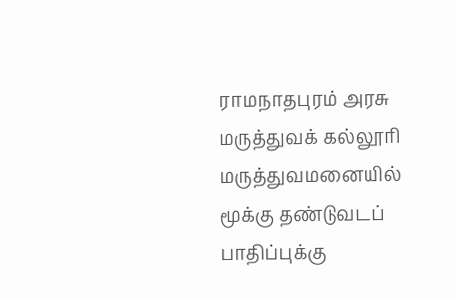ராமநாதபுரம் அரசு மருத்துவக் கல்லூரி மருத்துவமனையில் மூக்கு தண்டுவடப் பாதிப்புக்கு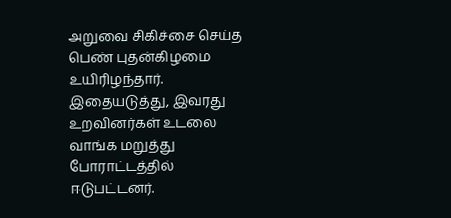அறுவை சிகிச்சை செய்த பெண் புதன்கிழமை உயிரிழந்தார். இதையடுத்து, இவரது உறவினர்கள் உடலை வாங்க மறுத்து போராட்டத்தில் ஈடுபட்டனர்.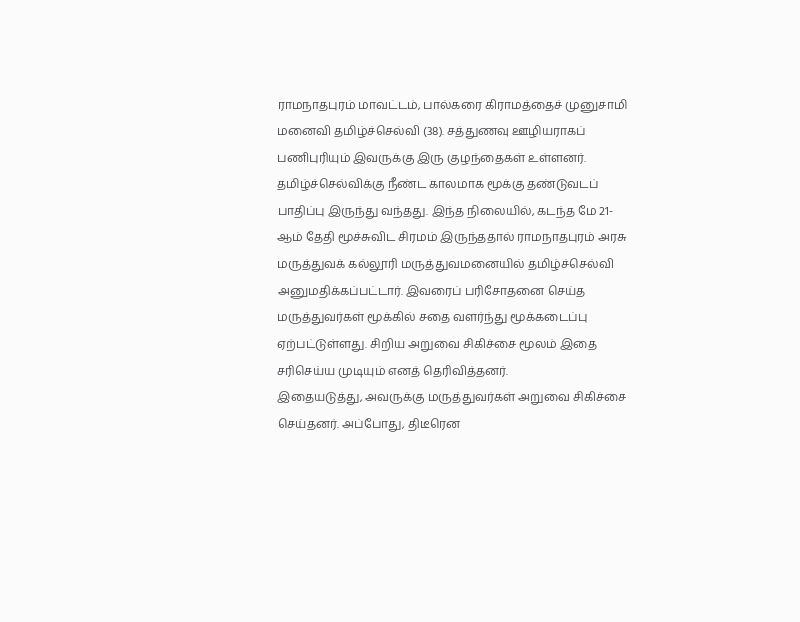ராமநாதபுரம் மாவட்டம், பால்கரை கிராமத்தைச் முனுசாமி மனைவி தமிழ்ச்செல்வி (38). சத்துணவு ஊழியராகப் பணிபுரியும் இவருக்கு இரு குழந்தைகள் உள்ளனர்.
தமிழ்ச்செல்விக்கு நீண்ட காலமாக மூக்கு தண்டுவடப் பாதிப்பு இருந்து வந்தது. இந்த நிலையில், கடந்த மே 21-ஆம் தேதி மூச்சுவிட சிரமம் இருந்ததால் ராமநாதபுரம் அரசு மருத்துவக் கல்லூரி மருத்துவமனையில் தமிழ்ச்செல்வி அனுமதிக்கப்பட்டார். இவரைப் பரிசோதனை செய்த மருத்துவர்கள் மூக்கில் சதை வளர்ந்து மூக்கடைப்பு ஏற்பட்டுள்ளது. சிறிய அறுவை சிகிச்சை மூலம் இதை சரிசெய்ய முடியும் எனத் தெரிவித்தனர்.
இதையடுத்து, அவருக்கு மருத்துவர்கள் அறுவை சிகிச்சை செய்தனர். அப்போது, திடீரென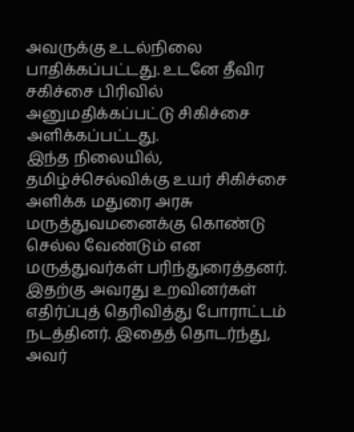அவருக்கு உடல்நிலை பாதிக்கப்பட்டது. உடனே தீவிர சகிச்சை பிரிவில் அனுமதிக்கப்பட்டு சிகிச்சை அளிக்கப்பட்டது.
இந்த நிலையில், தமிழ்ச்செல்விக்கு உயர் சிகிச்சை அளிக்க மதுரை அரசு மருத்துவமனைக்கு கொண்டு செல்ல வேண்டும் என மருத்துவர்கள் பரிந்துரைத்தனர். இதற்கு அவரது உறவினர்கள் எதிர்ப்புத் தெரிவித்து போராட்டம் நடத்தினர். இதைத் தொடர்ந்து, அவர்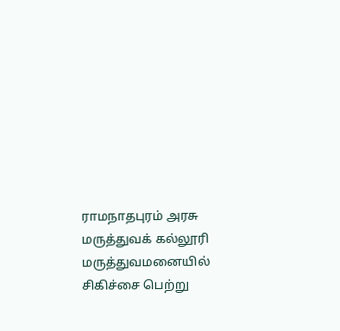ராமநாதபுரம் அரசு மருத்துவக் கல்லூரி மருத்துவமனையில் சிகிச்சை பெற்று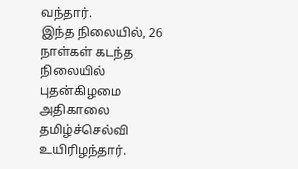வந்தார்.
இந்த நிலையில், 26 நாள்கள் கடந்த நிலையில் புதன்கிழமை அதிகாலை தமிழ்ச்செல்வி உயிரிழந்தார்.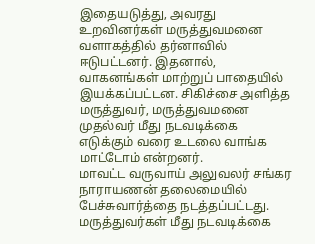இதையடுத்து, அவரது உறவினர்கள் மருத்துவமனை வளாகத்தில் தர்னாவில் ஈடுபட்டனர். இதனால், வாகனங்கள் மாற்றுப் பாதையில் இயக்கப்பட்டன. சிகிச்சை அளித்த மருத்துவர், மருத்துவமனை முதல்வர் மீது நடவடிக்கை எடுக்கும் வரை உடலை வாங்க மாட்டோம் என்றனர்.
மாவட்ட வருவாய் அலுவலர் சங்கர நாராயணன் தலைமையில் பேச்சுவார்த்தை நடத்தப்பட்டது. மருத்துவர்கள் மீது நடவடிக்கை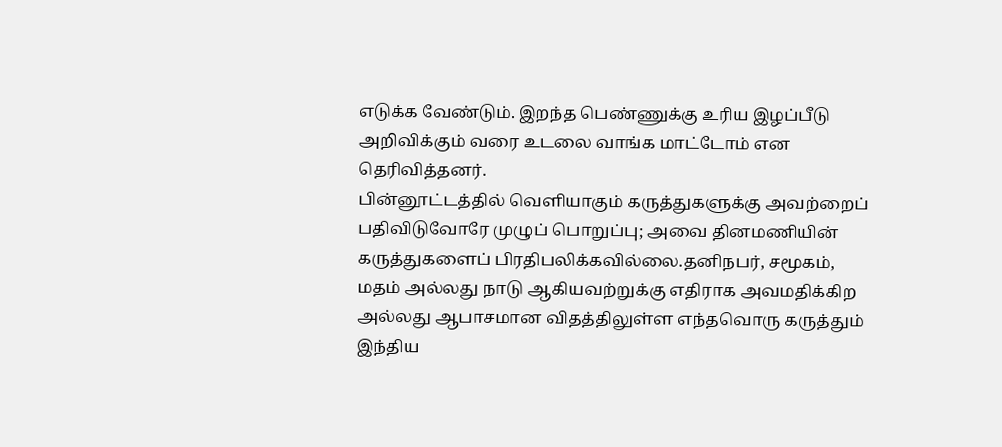எடுக்க வேண்டும். இறந்த பெண்ணுக்கு உரிய இழப்பீடு அறிவிக்கும் வரை உடலை வாங்க மாட்டோம் என தெரிவித்தனர்.
பின்னூட்டத்தில் வெளியாகும் கருத்துகளுக்கு அவற்றைப் பதிவிடுவோரே முழுப் பொறுப்பு; அவை தினமணியின் கருத்துகளைப் பிரதிபலிக்கவில்லை.தனிநபர், சமூகம், மதம் அல்லது நாடு ஆகியவற்றுக்கு எதிராக அவமதிக்கிற அல்லது ஆபாசமான விதத்திலுள்ள எந்தவொரு கருத்தும் இந்திய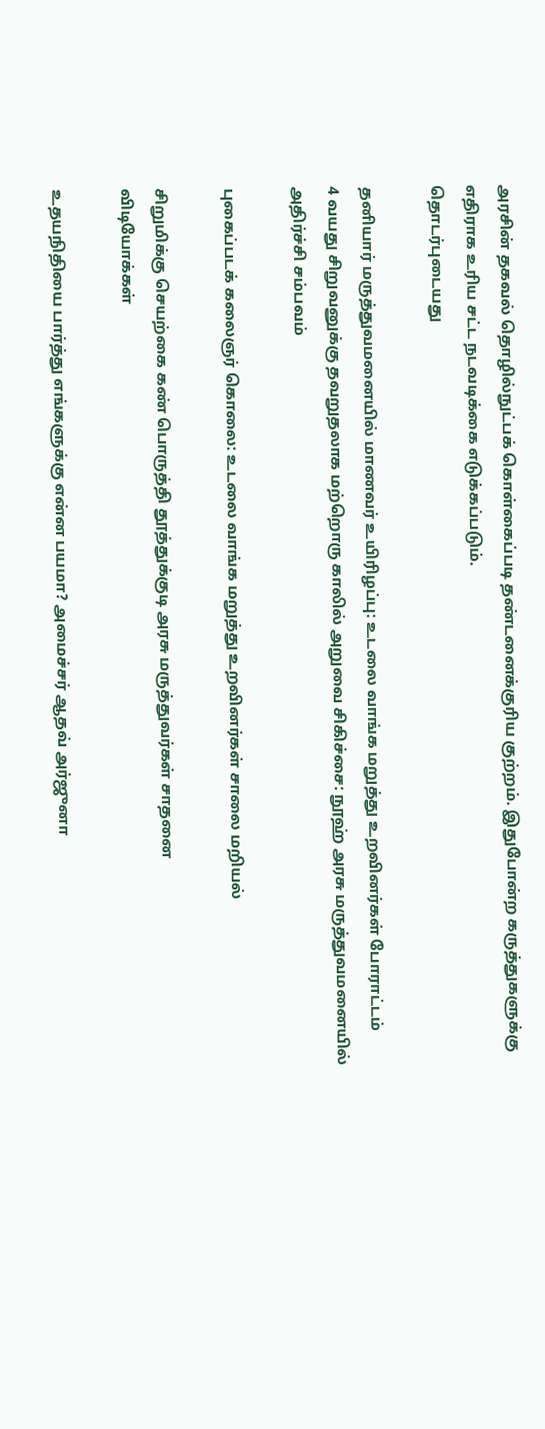அரசின் தகவல் தொழில்நுட்பக் கொள்கைப்படி தண்டனைக்குரிய குற்றம். இதுபோன்ற கருத்துகளுக்கு எதிராக உரிய சட்ட நடவடிக்கை எடுக்கப்படும்.
தொடர்புடையது

தனியார் மருத்துவமனையில் மாணவர் உயிரிழப்பு: உடலை வாங்க மறுத்து உறவினர்கள் போராட்டம்
4 வயது சிறுவனுக்கு தவறுதலாக மற்றொரு காலில் அறுவை சிகிச்சை: நூஹ் அரசு மருத்துவமனையில் அதிர்ச்சி சம்பவம்

புகைப்படக் கலைஞர் கொலை: உடலை வாங்க மறுத்து உறவினர்கள் சாலை மறியல்

சிறுமிக்கு செயற்கை கண் பொருத்தி தூத்துக்குடி அரசு மருத்துவர்கள் சாதனை
விடியோக்கள்

உதயநிதியை பார்த்து எங்களுக்கு என்ன பயமா? அமைச்சர் ஆதவ் அர்ஜுனா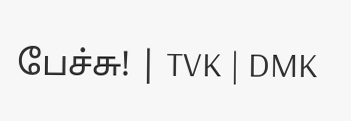பேச்சு! | TVK | DMK